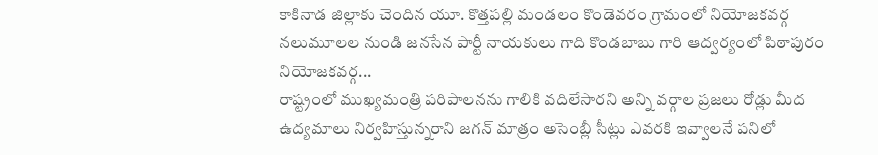కాకినాడ జిల్లాకు చెందిన యూ. కొత్తపల్లి మండలం కొండెవరం గ్రామంలో నియోజకవర్గ నలుమూలల నుండి జనసేన పార్టీ నాయకులు గాది కొండబాబు గారి ఆద్వర్యంలో పిఠాపురం నియోజకవర్గ...
రాష్ట్రంలో ముఖ్యమంత్రి పరిపాలనను గాలికి వదిలేసారని అన్ని వర్గాల ప్రజలు రోడ్లు మీద ఉద్యమాలు నిర్వహిస్తున్నరాని జగన్ మాత్రం అసెంబ్లీ సీట్లు ఎవరకి ఇవ్వాలనే పనిలో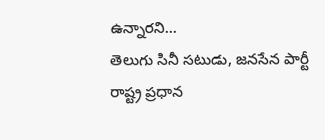ఉన్నారని...
తెలుగు సినీ సటుడు, జనసేన పార్టీ రాష్ట్ర ప్రధాన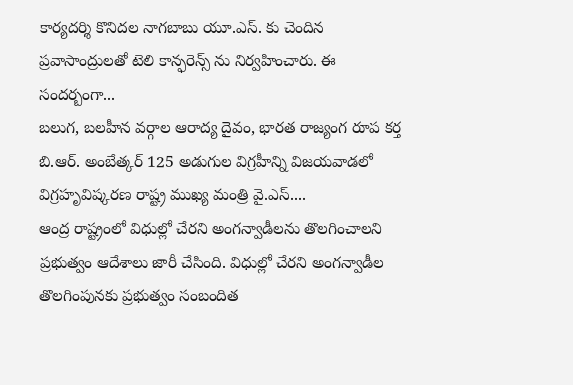కార్యదర్శి కొనిదల నాగబాబు యూ.ఎస్. కు చెందిన ప్రవాసాంద్రులతో టెలి కాన్ఫరెన్స్ ను నిర్వహించారు. ఈ సందర్బంగా...
బలుగ, బలహీన వర్గాల ఆరాద్య దైవం, భారత రాజ్యంగ రూప కర్త బి.ఆర్. అంబేత్కర్ 125 అడుగుల విగ్రహీన్ని విజయవాడలో విగ్రహృవిష్కరణ రాష్ట్ర ముఖ్య మంత్రి వై.ఎస్....
ఆంద్ర రాష్ట్రంలో విధుల్లో చేరని అంగన్వాడీలను తొలగించాలని ప్రభుత్వం ఆదేశాలు జారీ చేసింది. విధుల్లో చేరని అంగన్వాడీల తొలగింపునకు ప్రభుత్వం సంబందిత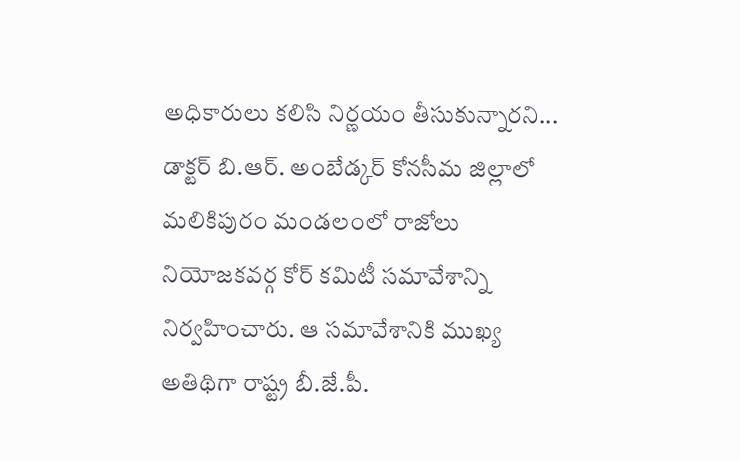అధికారులు కలిసి నిర్ణయం తీసుకున్నారని...
డాక్టర్ బి.ఆర్. అంబేడ్కర్ కోనసీమ జిల్లాలో మలికిపురం మండలంలో రాజోలు నియోజకవర్గ కోర్ కమిటీ సమావేశాన్ని నిర్వహించారు. ఆ సమావేశానికి ముఖ్య అతిథిగా రాష్ట్ర బీ.జే.పీ.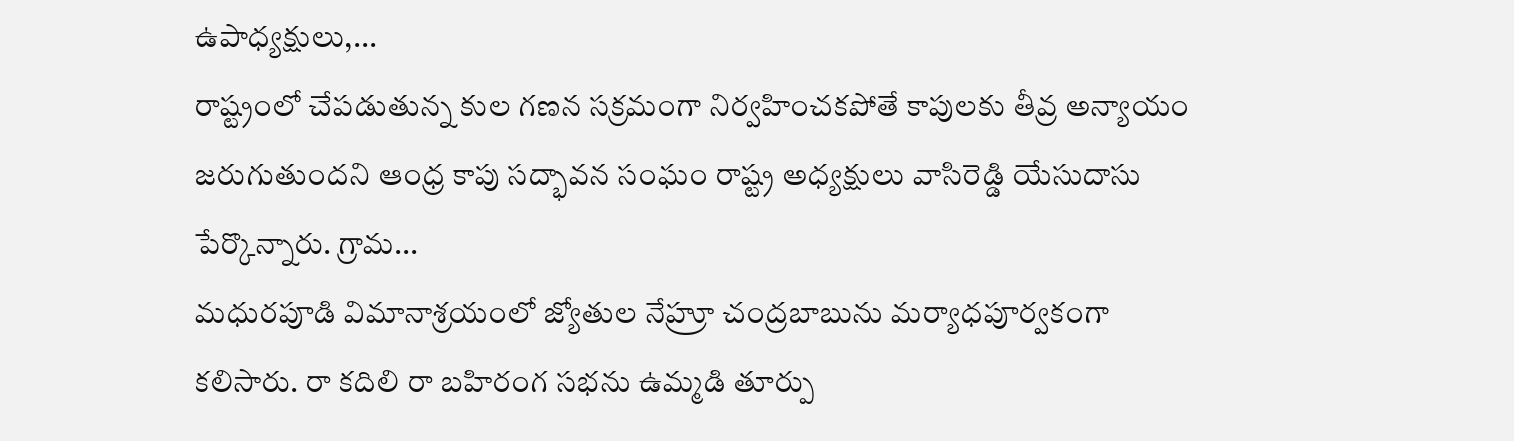ఉపాధ్యక్షులు,...
రాష్ట్రంలో చేపడుతున్న కుల గణన సక్రమంగా నిర్వహించకపోతే కాపులకు తీవ్ర అన్యాయం జరుగుతుందని ఆంధ్ర కాపు సద్భావన సంఘం రాష్ట్ర అధ్యక్షులు వాసిరెడ్డి యేసుదాసు పేర్కొన్నారు. గ్రామ...
మధురపూడి విమానాశ్రయంలో జ్యోతుల నేహ్రూ చంద్రబాబును మర్యాధపూర్వకంగా కలిసారు. రా కదిలి రా బహిరంగ సభను ఉమ్మడి తూర్పు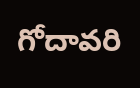గోదావరి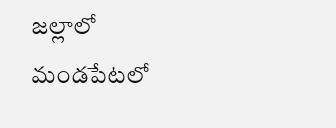జల్లాలో మండపేటలో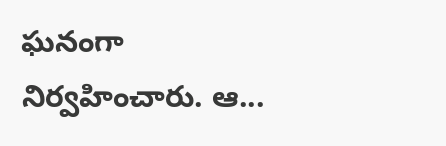ఘనంగా నిర్వహించారు. ఆ...